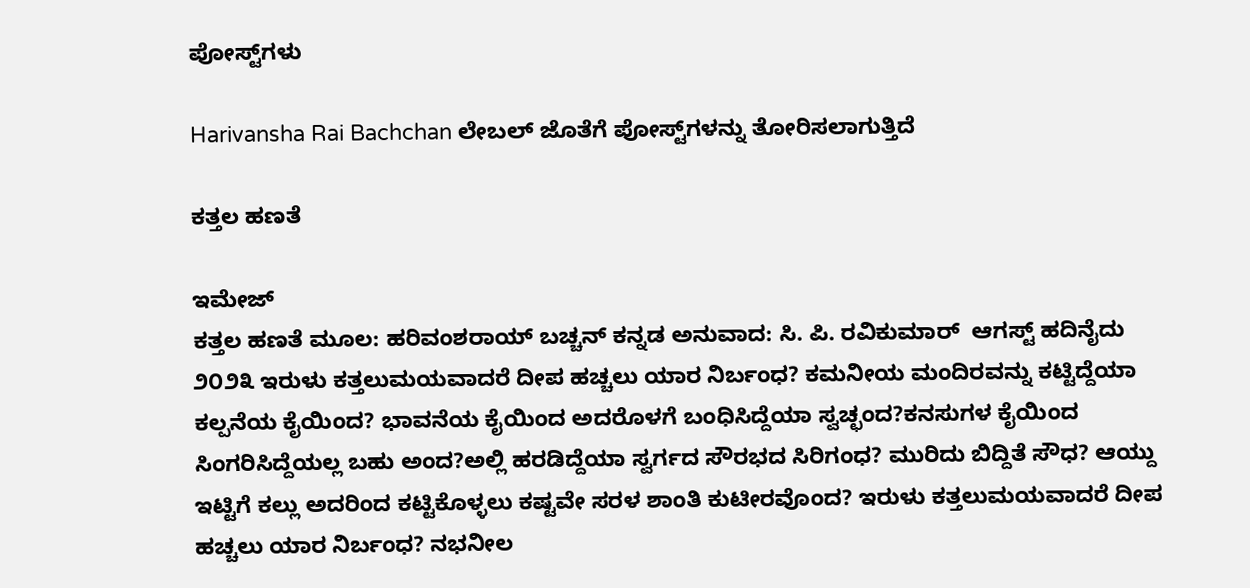ಪೋಸ್ಟ್‌ಗಳು

Harivansha Rai Bachchan ಲೇಬಲ್ ಜೊತೆಗೆ ಪೋಸ್ಟ್‌ಗಳನ್ನು ತೋರಿಸಲಾಗುತ್ತಿದೆ

ಕತ್ತಲ ಹಣತೆ

ಇಮೇಜ್
ಕತ್ತಲ ಹಣತೆ ಮೂಲ: ಹರಿವಂಶರಾಯ್ ಬಚ್ಚನ್ ಕನ್ನಡ ಅನುವಾದ: ಸಿ. ಪಿ. ರವಿಕುಮಾರ್  ಆಗಸ್ಟ್ ಹದಿನೈದು ೨೦೨೩ ಇರುಳು ಕತ್ತಲುಮಯವಾದರೆ ದೀಪ ಹಚ್ಚಲು ಯಾರ ನಿರ್ಬಂಧ? ಕಮನೀಯ ಮಂದಿರವನ್ನು ಕಟ್ಟಿದ್ದೆಯಾ ಕಲ್ಪನೆಯ ಕೈಯಿಂದ? ಭಾವನೆಯ ಕೈಯಿಂದ ಅದರೊಳಗೆ ಬಂಧಿಸಿದ್ದೆಯಾ ಸ್ವಚ್ಛಂದ?ಕನಸುಗಳ ಕೈಯಿಂದ ಸಿಂಗರಿಸಿದ್ದೆಯಲ್ಲ ಬಹು ಅಂದ?ಅಲ್ಲಿ ಹರಡಿದ್ದೆಯಾ ಸ್ವರ್ಗದ ಸೌರಭದ ಸಿರಿಗಂಧ? ಮುರಿದು ಬಿದ್ದಿತೆ ಸೌಧ? ಆಯ್ದು ಇಟ್ಟಿಗೆ ಕಲ್ಲು ಅದರಿಂದ ಕಟ್ಟಿಕೊಳ್ಳಲು ಕಷ್ಟವೇ ಸರಳ ಶಾಂತಿ ಕುಟೀರವೊಂದ? ಇರುಳು ಕತ್ತಲುಮಯವಾದರೆ ದೀಪ ಹಚ್ಚಲು ಯಾರ ನಿರ್ಬಂಧ? ನಭನೀಲ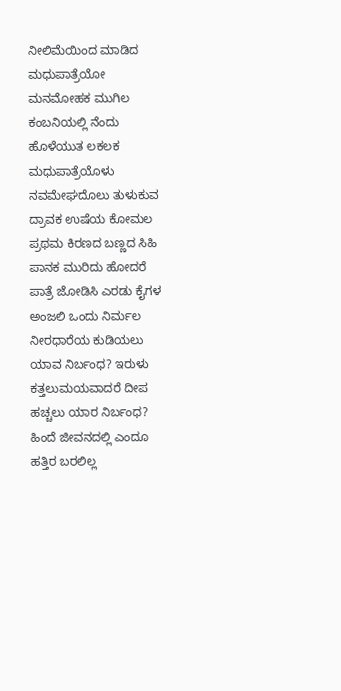ನೀಲಿಮೆಯಿಂದ ಮಾಡಿದ ಮಧುಪಾತ್ರೆಯೋ ಮನಮೋಹಕ ಮುಗಿಲ ಕಂಬನಿಯಲ್ಲಿ ನೆಂದು ಹೊಳೆಯುತ ಲಕಲಕ ಮಧುಪಾತ್ರೆಯೊಳು ನವಮೇಘದೊಲು ತುಳುಕುವ ದ್ರಾವಕ ಉಷೆಯ ಕೋಮಲ ಪ್ರಥಮ ಕಿರಣದ ಬಣ್ಣದ ಸಿಹಿ ಪಾನಕ ಮುರಿದು ಹೋದರೆ ಪಾತ್ರೆ ಜೋಡಿಸಿ ಎರಡು ಕೈಗಳ ಅಂಜಲಿ ಒಂದು ನಿರ್ಮಲ ನೀರಧಾರೆಯ ಕುಡಿಯಲು ಯಾವ ನಿರ್ಬಂಧ? ಇರುಳು ಕತ್ತಲುಮಯವಾದರೆ ದೀಪ ಹಚ್ಚಲು ಯಾರ ನಿರ್ಬಂಧ? ಹಿಂದೆ ಜೀವನದಲ್ಲಿ ಎಂದೂ ಹತ್ತಿರ ಬರಲಿಲ್ಲ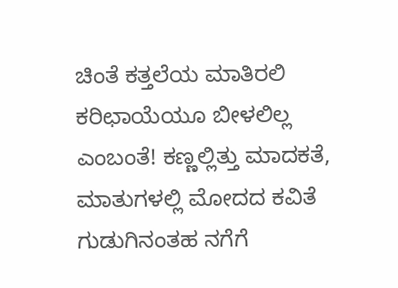ಚಿಂತೆ ಕತ್ತಲೆಯ ಮಾತಿರಲಿ ಕರಿಛಾಯೆಯೂ ಬೀಳಲಿಲ್ಲ ಎಂಬಂತೆ! ಕಣ್ಣಲ್ಲಿತ್ತು ಮಾದಕತೆ, ಮಾತುಗಳಲ್ಲಿ ಮೋದದ ಕವಿತೆ ಗುಡುಗಿನಂತಹ ನಗೆಗೆ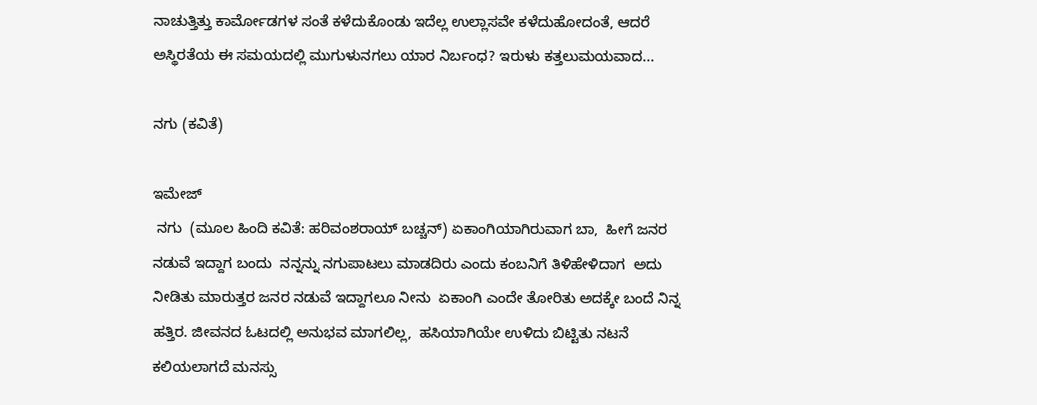ನಾಚುತ್ತಿತ್ತು ಕಾರ್ಮೋಡಗಳ ಸಂತೆ ಕಳೆದುಕೊಂಡು ಇದೆಲ್ಲ ಉಲ್ಲಾಸವೇ ಕಳೆದುಹೋದಂತೆ, ಆದರೆ ಅಸ್ಥಿರತೆಯ ಈ ಸಮಯದಲ್ಲಿ ಮುಗುಳುನಗಲು ಯಾರ ನಿರ್ಬಂಧ? ಇರುಳು ಕತ್ತಲುಮಯವಾದ...

ನಗು (ಕವಿತೆ)

ಇಮೇಜ್
 ನಗು  (ಮೂಲ ಹಿಂದಿ ಕವಿತೆ: ಹರಿವಂಶರಾಯ್ ಬಚ್ಚನ್) ಏಕಾಂಗಿಯಾಗಿರುವಾಗ ಬಾ,  ಹೀಗೆ ಜನರ ನಡುವೆ ಇದ್ದಾಗ ಬಂದು  ನನ್ನನ್ನು ನಗುಪಾಟಲು ಮಾಡದಿರು ಎಂದು ಕಂಬನಿಗೆ ತಿಳಿಹೇಳಿದಾಗ  ಅದು ನೀಡಿತು ಮಾರುತ್ತರ ಜನರ ನಡುವೆ ಇದ್ದಾಗಲೂ ನೀನು  ಏಕಾಂಗಿ ಎಂದೇ ತೋರಿತು ಅದಕ್ಕೇ ಬಂದೆ ನಿನ್ನ ಹತ್ತಿರ. ಜೀವನದ ಓಟದಲ್ಲಿ ಅನುಭವ ಮಾಗಲಿಲ್ಲ,  ಹಸಿಯಾಗಿಯೇ ಉಳಿದು ಬಿಟ್ಟಿತು ನಟನೆ ಕಲಿಯಲಾಗದೆ ಮನಸ್ಸು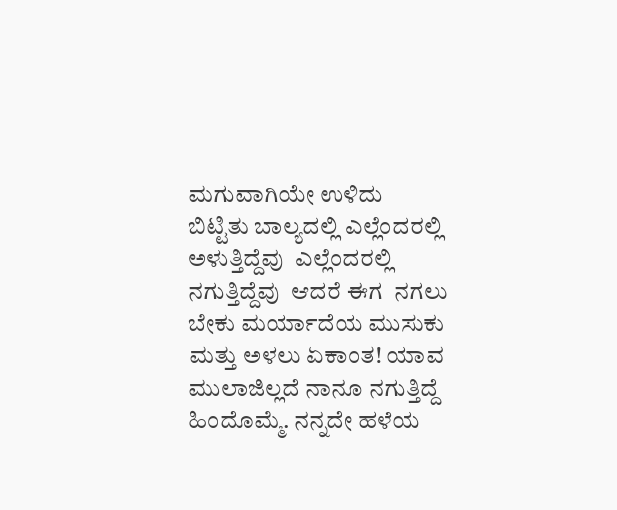ಮಗುವಾಗಿಯೇ ಉಳಿದು ಬಿಟ್ಟಿತು ಬಾಲ್ಯದಲ್ಲಿ ಎಲ್ಲೆಂದರಲ್ಲಿ ಅಳುತ್ತಿದ್ದೆವು  ಎಲ್ಲೆಂದರಲ್ಲಿ ನಗುತ್ತಿದ್ದೆವು  ಆದರೆ ಈಗ  ನಗಲು ಬೇಕು ಮರ್ಯಾದೆಯ ಮುಸುಕು  ಮತ್ತು ಅಳಲು ಏಕಾಂತ! ಯಾವ ಮುಲಾಜಿಲ್ಲದೆ ನಾನೂ ನಗುತ್ತಿದ್ದೆ ಹಿಂದೊಮ್ಮೆ. ನನ್ನದೇ ಹಳೆಯ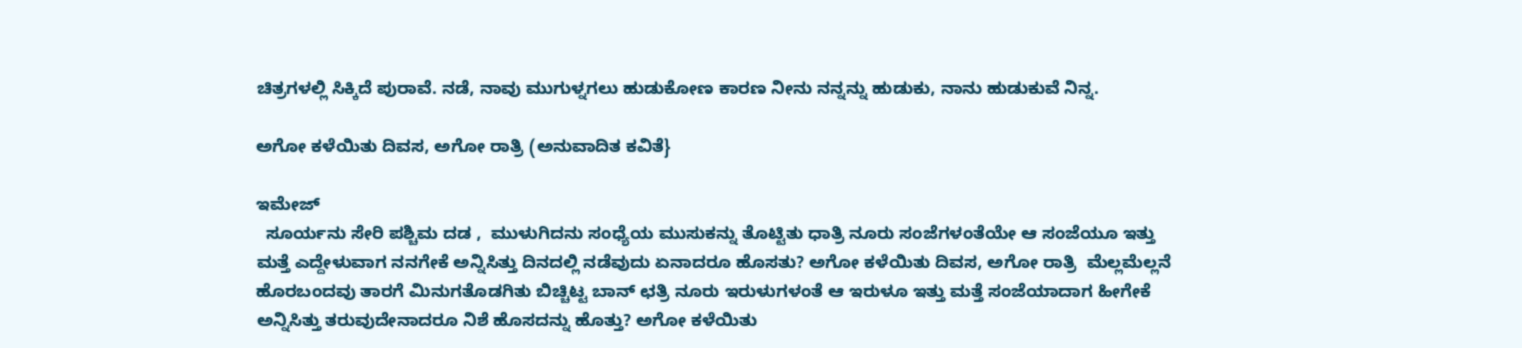ಚಿತ್ರಗಳಲ್ಲಿ ಸಿಕ್ಕಿದೆ ಪುರಾವೆ. ನಡೆ, ನಾವು ಮುಗುಳ್ನಗಲು ಹುಡುಕೋಣ ಕಾರಣ ನೀನು ನನ್ನನ್ನು ಹುಡುಕು, ನಾನು ಹುಡುಕುವೆ ನಿನ್ನ.

ಅಗೋ ಕಳೆಯಿತು ದಿವಸ, ಅಗೋ ರಾತ್ರಿ (ಅನುವಾದಿತ ಕವಿತೆ}

ಇಮೇಜ್
  ಸೂರ್ಯನು ಸೇರಿ ಪಶ್ಚಿಮ ದಡ ,  ಮುಳುಗಿದನು ಸಂಧ್ಯೆಯ ಮುಸುಕನ್ನು ತೊಟ್ಟಿತು ಧಾತ್ರಿ ನೂರು ಸಂಜೆಗಳಂತೆಯೇ ಆ ಸಂಜೆಯೂ ಇತ್ತು ಮತ್ತೆ ಎದ್ದೇಳುವಾಗ ನನಗೇಕೆ ಅನ್ನಿಸಿತ್ತು ದಿನದಲ್ಲಿ ನಡೆವುದು ಏನಾದರೂ ಹೊಸತು? ಅಗೋ ಕಳೆಯಿತು ದಿವಸ, ಅಗೋ ರಾತ್ರಿ  ಮೆಲ್ಲಮೆಲ್ಲನೆ ಹೊರಬಂದವು ತಾರಗೆ ಮಿನುಗತೊಡಗಿತು ಬಿಚ್ಚಿಟ್ಟ ಬಾನ್ ಛತ್ರಿ ನೂರು ಇರುಳುಗಳಂತೆ ಆ ಇರುಳೂ ಇತ್ತು ಮತ್ತೆ ಸಂಜೆಯಾದಾಗ ಹೀಗೇಕೆ ಅನ್ನಿಸಿತ್ತು ತರುವುದೇನಾದರೂ ನಿಶೆ ಹೊಸದನ್ನು ಹೊತ್ತು? ಅಗೋ ಕಳೆಯಿತು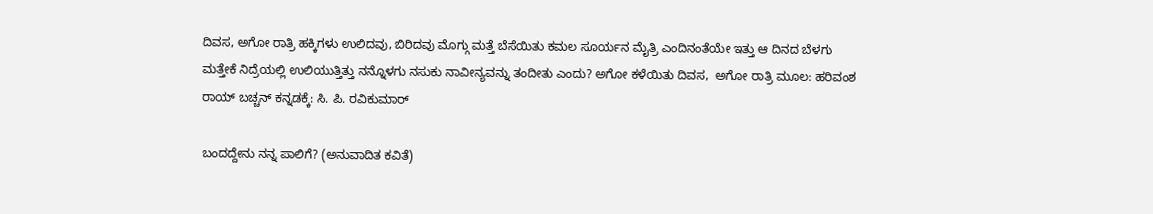ದಿವಸ, ಅಗೋ ರಾತ್ರಿ ಹಕ್ಕಿಗಳು ಉಲಿದವು, ಬಿರಿದವು ಮೊಗ್ಗು ಮತ್ತೆ ಬೆಸೆಯಿತು ಕಮಲ ಸೂರ್ಯನ ಮೈತ್ರಿ ಎಂದಿನಂತೆಯೇ ಇತ್ತು ಆ ದಿನದ ಬೆಳಗು ಮತ್ತೇಕೆ ನಿದ್ರೆಯಲ್ಲಿ ಉಲಿಯುತ್ತಿತ್ತು ನನ್ನೊಳಗು ನಸುಕು ನಾವೀನ್ಯವನ್ನು ತಂದೀತು ಎಂದು? ಅಗೋ ಕಳೆಯಿತು ದಿವಸ,  ಅಗೋ ರಾತ್ರಿ ಮೂಲ: ಹರಿವಂಶ ರಾಯ್ ಬಚ್ಚನ್ ಕನ್ನಡಕ್ಕೆ: ಸಿ. ಪಿ. ರವಿಕುಮಾರ್

ಬಂದದ್ದೇನು ನನ್ನ ಪಾಲಿಗೆ? (ಅನುವಾದಿತ ಕವಿತೆ)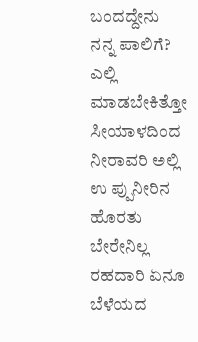ಬಂದದ್ದೇನು ನನ್ನ ಪಾಲಿಗೆ? ಎಲ್ಲಿ ಮಾಡಬೇಕಿತ್ತೋ ಸೀಯಾಳದಿಂದ ನೀರಾವರಿ ಅಲ್ಲಿ ಉ ಪ್ಪುನೀರಿನ ಹೊರತು ಬೇರೇನಿಲ್ಲ ರಹದಾರಿ ಏನೂ ಬೆಳೆಯದ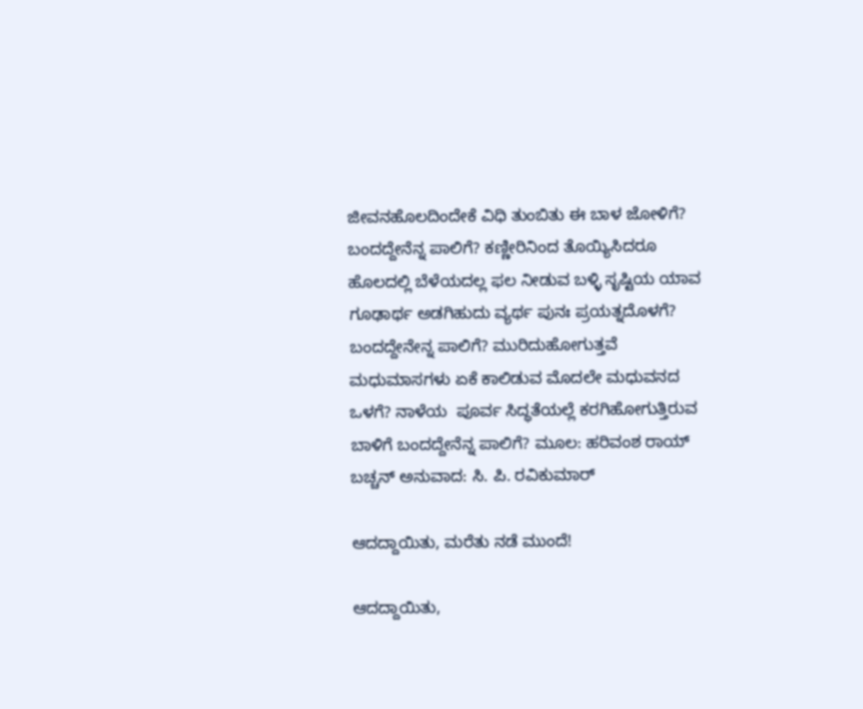ಜೀವನಹೊಲದಿಂದೇಕೆ ವಿಧಿ ತುಂಬಿತು ಈ ಬಾಳ ಜೋಳಿಗೆ? ಬಂದದ್ದೇನೆನ್ನ ಪಾಲಿಗೆ? ಕಣ್ಣೀರಿನಿಂದ ತೊಯ್ಯಿಸಿದರೂ ಹೊಲದಲ್ಲಿ ಬೆಳೆಯದಲ್ಲ ಫಲ ನೀಡುವ ಬಳ್ಳಿ ಸೃಷ್ಟಿಯ ಯಾವ ಗೂಢಾರ್ಥ ಅಡಗಿಹುದು ವ್ಯರ್ಥ ಪುನಃ ಪ್ರಯತ್ನದೊಳಗೆ? ಬಂದದ್ದೇನೇನ್ನ ಪಾಲಿಗೆ? ಮುರಿದುಹೋಗುತ್ತವೆ ಮಧುಮಾಸಗಳು ಏಕೆ ಕಾಲಿಡುವ ಮೊದಲೇ ಮಧುವನದ ಒಳಗೆ? ನಾಳೆಯ  ಪೂರ್ವ ಸಿದ್ಧತೆಯಲ್ಲೆ ಕರಗಿಹೋಗುತ್ತಿರುವ ಬಾಳಿಗೆ ಬಂದದ್ದೇನೆನ್ನ ಪಾಲಿಗೆ? ಮೂಲ: ಹರಿವಂಶ ರಾಯ್ ಬಚ್ಚನ್ ಅನುವಾದ: ಸಿ. ಪಿ. ರವಿಕುಮಾರ್

ಆದದ್ದಾಯಿತು, ಮರೆತು ನಡೆ ಮುಂದೆ!

ಆದದ್ದಾಯಿತು,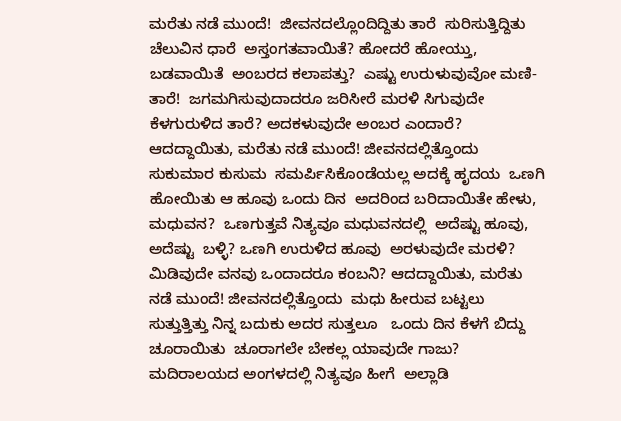ಮರೆತು ನಡೆ ಮುಂದೆ!  ಜೀವನದಲ್ಲೊಂದಿದ್ದಿತು ತಾರೆ  ಸುರಿಸುತ್ತಿದ್ದಿತು ಚೆಲುವಿನ ಧಾರೆ  ಅಸ್ತಂಗತವಾಯಿತೆ? ಹೋದರೆ ಹೋಯ್ತು, ಬಡವಾಯಿತೆ  ಅಂಬರದ ಕಲಾಪತ್ತು?  ಎಷ್ಟು ಉರುಳುವುವೋ ಮಣಿ-ತಾರೆ!  ಜಗಮಗಿಸುವುದಾದರೂ ಜರಿಸೀರೆ ಮರಳಿ ಸಿಗುವುದೇ ಕೆಳಗುರುಳಿದ ತಾರೆ? ಅದಕಳುವುದೇ ಅಂಬರ ಎಂದಾರೆ? ಆದದ್ದಾಯಿತು, ಮರೆತು ನಡೆ ಮುಂದೆ! ಜೀವನದಲ್ಲಿತ್ತೊಂದು ಸುಕುಮಾರ ಕುಸುಮ  ಸಮರ್ಪಿಸಿಕೊಂಡೆಯಲ್ಲ ಅದಕ್ಕೆ ಹೃದಯ  ಒಣಗಿ ಹೋಯಿತು ಆ ಹೂವು ಒಂದು ದಿನ  ಅದರಿಂದ ಬರಿದಾಯಿತೇ ಹೇಳು, ಮಧುವನ?  ಒಣಗುತ್ತವೆ ನಿತ್ಯವೂ ಮಧುವನದಲ್ಲಿ  ಅದೆಷ್ಟು ಹೂವು, ಅದೆಷ್ಟು  ಬಳ್ಳಿ? ಒಣಗಿ ಉರುಳಿದ ಹೂವು  ಅರಳುವುದೇ ಮರಳಿ? ಮಿಡಿವುದೇ ವನವು ಒಂದಾದರೂ ಕಂಬನಿ? ಆದದ್ದಾಯಿತು, ಮರೆತು  ನಡೆ ಮುಂದೆ! ಜೀವನದಲ್ಲಿತ್ತೊಂದು  ಮಧು ಹೀರುವ ಬಟ್ಟಲು  ಸುತ್ತುತ್ತಿತ್ತು ನಿನ್ನ ಬದುಕು ಅದರ ಸುತ್ತಲೂ   ಒಂದು ದಿನ ಕೆಳಗೆ ಬಿದ್ದು ಚೂರಾಯಿತು  ಚೂರಾಗಲೇ ಬೇಕಲ್ಲ ಯಾವುದೇ ಗಾಜು? ಮದಿರಾಲಯದ ಅಂಗಳದಲ್ಲಿ ನಿತ್ಯವೂ ಹೀಗೆ  ಅಲ್ಲಾಡಿ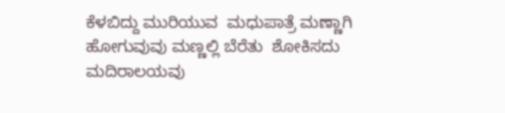ಕೆಳಬಿದ್ದು ಮುರಿಯುವ  ಮಧುಪಾತ್ರೆ ಮಣ್ಣಾಗಿ ಹೋಗುವುವು ಮಣ್ಣಲ್ಲಿ ಬೆರೆತು  ಶೋಕಿಸದು ಮದಿರಾಲಯವು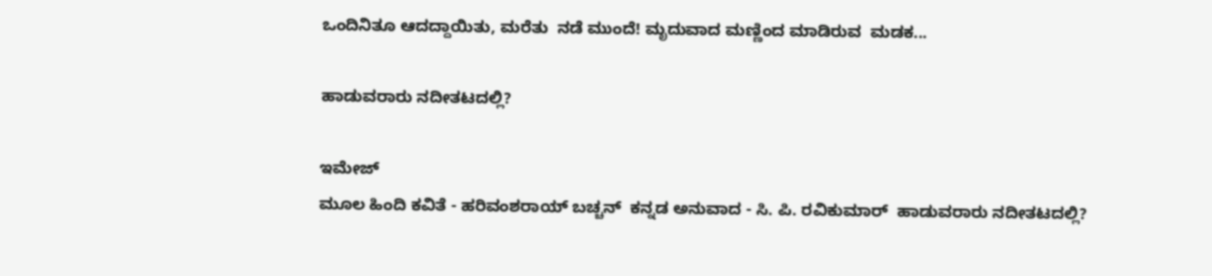ಒಂದಿನಿತೂ ಆದದ್ದಾಯಿತು, ಮರೆತು  ನಡೆ ಮುಂದೆ! ಮೃದುವಾದ ಮಣ್ಣಿಂದ ಮಾಡಿರುವ  ಮಡಕ...

ಹಾಡುವರಾರು ನದೀತಟದಲ್ಲಿ?

ಇಮೇಜ್
ಮೂಲ ಹಿಂದಿ ಕವಿತೆ - ಹರಿವಂಶರಾಯ್ ಬಚ್ಚನ್  ಕನ್ನಡ ಅನುವಾದ - ಸಿ. ಪಿ. ರವಿಕುಮಾರ್  ಹಾಡುವರಾರು ನದೀತಟದಲ್ಲಿ?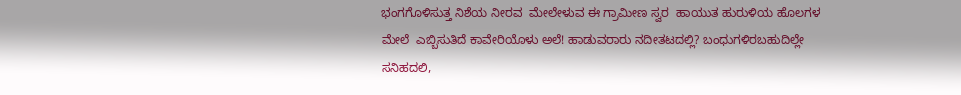ಭಂಗಗೊಳಿಸುತ್ತ ನಿಶೆಯ ನೀರವ  ಮೇಲೇಳುವ ಈ ಗ್ರಾಮೀಣ ಸ್ವರ  ಹಾಯುತ ಹುರುಳಿಯ ಹೊಲಗಳ ಮೇಲೆ  ಎಬ್ಬಿಸುತಿದೆ ಕಾವೇರಿಯೊಳು ಅಲೆ! ಹಾಡುವರಾರು ನದೀತಟದಲ್ಲಿ? ಬಂಧುಗಳಿರಬಹುದಿಲ್ಲೇ ಸನಿಹದಲಿ,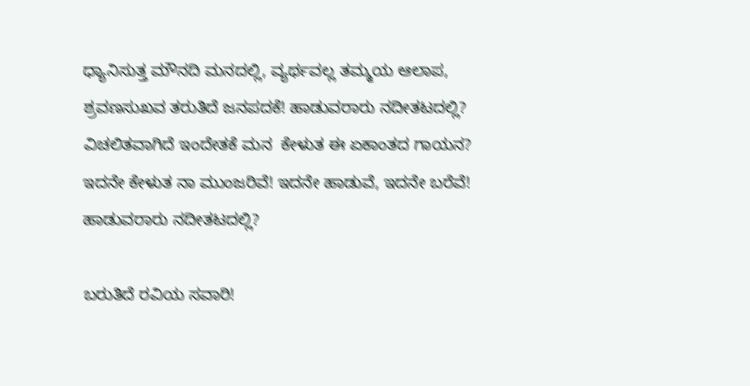ಧ್ಯಾನಿಸುತ್ತ ಮೌನದಿ ಮನದಲ್ಲಿ, ವ್ಯರ್ಥವಲ್ಲ ತಮ್ಮಯ ಆಲಾಪ,  ಶ್ರವಣಸುಖವ ತರುತಿದೆ ಜನಪದಕೆ! ಹಾಡುವರಾರು ನದೀತಟದಲ್ಲಿ? ವಿಚಲಿತವಾಗಿದೆ ಇಂದೇತಕೆ ಮನ  ಕೇಳುತ ಈ ಏಕಾಂತದ ಗಾಯನ? ಇದನೇ ಕೇಳುತ ನಾ ಮುಂಜರಿವೆ! ಇದನೇ ಹಾಡುವೆ, ಇದನೇ ಬರೆವೆ!  ಹಾಡುವರಾರು ನದೀತಟದಲ್ಲಿ?

ಬರುತಿದೆ ರವಿಯ ಸವಾರಿ!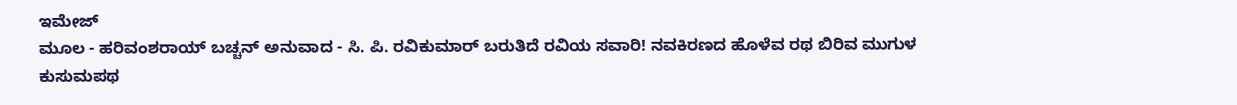ಇಮೇಜ್
ಮೂಲ - ಹರಿವಂಶರಾಯ್ ಬಚ್ಚನ್ ಅನುವಾದ - ಸಿ. ಪಿ. ರವಿಕುಮಾರ್ ಬರುತಿದೆ ರವಿಯ ಸವಾರಿ! ನವಕಿರಣದ ಹೊಳೆವ ರಥ ಬಿರಿವ ಮುಗುಳ ಕುಸುಮಪಥ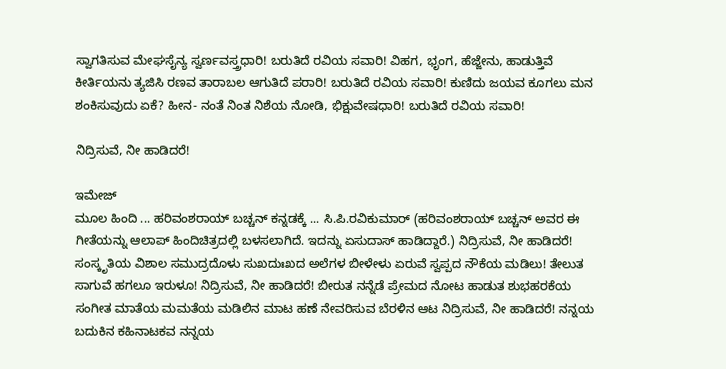ಸ್ವಾಗತಿಸುವ ಮೇಘಸೈನ್ಯ ಸ್ವರ್ಣವಸ್ತ್ರಧಾರಿ! ಬರುತಿದೆ ರವಿಯ ಸವಾರಿ! ವಿಹಗ, ಭೃಂಗ, ಹೆಜ್ಜೇನು, ಹಾಡುತ್ತಿವೆ ಕೀರ್ತಿಯನು ತ್ಯಜಿಸಿ ರಣವ ತಾರಾಬಲ ಆಗುತಿದೆ ಪರಾರಿ! ಬರುತಿದೆ ರವಿಯ ಸವಾರಿ! ಕುಣಿದು ಜಯವ ಕೂಗಲು ಮನ ಶಂಕಿಸುವುದು ಏಕೆ? ಹೀನ- ನಂತೆ ನಿಂತ ನಿಶೆಯ ನೋಡಿ, ಭಿಕ್ಷುವೇಷಧಾರಿ! ಬರುತಿದೆ ರವಿಯ ಸವಾರಿ!

ನಿದ್ರಿಸುವೆ, ನೀ ಹಾಡಿದರೆ!

ಇಮೇಜ್
ಮೂಲ ಹಿಂದಿ ... ಹರಿವಂಶರಾಯ್ ಬಚ್ಚನ್ ಕನ್ನಡಕ್ಕೆ ... ಸಿ.ಪಿ.ರವಿಕುಮಾರ್ (ಹರಿವಂಶರಾಯ್ ಬಚ್ಚನ್ ಅವರ ಈ ಗೀತೆಯನ್ನು ಆಲಾಪ್ ಹಿಂದಿಚಿತ್ರದಲ್ಲಿ ಬಳಸಲಾಗಿದೆ. ಇದನ್ನು ಏಸುದಾಸ್ ಹಾಡಿದ್ದಾರೆ.) ನಿದ್ರಿಸುವೆ, ನೀ ಹಾಡಿದರೆ! ಸಂಸ್ಕೃತಿಯ ವಿಶಾಲ ಸಮುದ್ರದೊಳು ಸುಖದುಃಖದ ಅಲೆಗಳ ಬೀಳೇಳು ಏರುವೆ ಸ್ವಪ್ಪದ ನೌಕೆಯ ಮಡಿಲು! ತೇಲುತ ಸಾಗುವೆ ಹಗಲೂ ಇರುಳೂ! ನಿದ್ರಿಸುವೆ, ನೀ ಹಾಡಿದರೆ! ಬೀರುತ ನನ್ನೆಡೆ ಪ್ರೇಮದ ನೋಟ ಹಾಡುತ ಶುಭಹರಕೆಯ ಸಂಗೀತ ಮಾತೆಯ ಮಮತೆಯ ಮಡಿಲಿನ ಮಾಟ ಹಣೆ ನೇವರಿಸುವ ಬೆರಳಿನ ಆಟ ನಿದ್ರಿಸುವೆ, ನೀ ಹಾಡಿದರೆ! ನನ್ನಯ ಬದುಕಿನ ಕಹಿನಾಟಕವ ನನ್ನಯ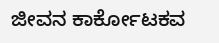ಜೀವನ ಕಾರ್ಕೋಟಕವ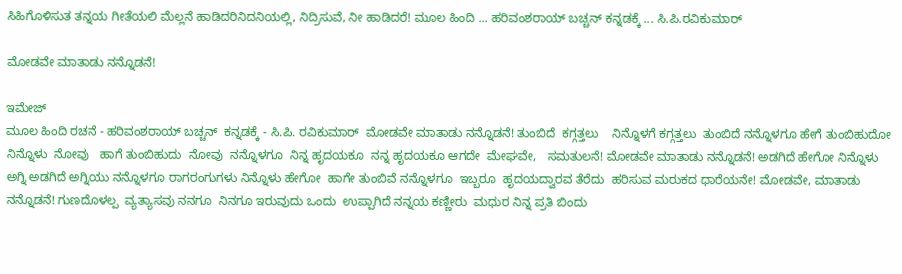ಸಿಹಿಗೊಳಿಸುತ ತನ್ನಯ ಗೀತೆಯಲಿ ಮೆಲ್ಲನೆ ಹಾಡಿದರಿನಿದನಿಯಲ್ಲಿ, ನಿದ್ರಿಸುವೆ, ನೀ ಹಾಡಿದರೆ! ಮೂಲ ಹಿಂದಿ ... ಹರಿವಂಶರಾಯ್ ಬಚ್ಚನ್ ಕನ್ನಡಕ್ಕೆ ... ಸಿ.ಪಿ.ರವಿಕುಮಾರ್

ಮೋಡವೇ ಮಾತಾಡು ನನ್ನೊಡನೆ!

ಇಮೇಜ್
ಮೂಲ ಹಿಂದಿ ರಚನೆ - ಹರಿವಂಶರಾಯ್ ಬಚ್ಚನ್  ಕನ್ನಡಕ್ಕೆ - ಸಿ.ಪಿ. ರವಿಕುಮಾರ್  ಮೋಡವೇ ಮಾತಾಡು ನನ್ನೊಡನೆ! ತುಂಬಿದೆ  ಕಗ್ಗತ್ತಲು    ನಿನ್ನೊಳಗೆ ಕಗ್ಗತ್ತಲು  ತುಂಬಿದೆ ನನ್ನೊಳಗೂ ಹೇಗೆ ತುಂಬಿಹುದೋ ನಿನ್ನೊಳು  ನೋವು   ಹಾಗೆ ತುಂಬಿಹುದು  ನೋವು  ನನ್ನೊಳಗೂ  ನಿನ್ನ ಹೃದಯಕೂ  ನನ್ನ ಹೃದಯಕೂ ಆಗದೇ  ಮೇಘವೇ,   ಸಮತುಲನೆ! ಮೋಡವೇ ಮಾತಾಡು ನನ್ನೊಡನೆ! ಅಡಗಿದೆ ಹೇಗೋ ನಿನ್ನೊಳು ಅಗ್ನಿ ಅಡಗಿದೆ ಅಗ್ನಿಯು ನನ್ನೊಳಗೂ ರಾಗರಂಗುಗಳು ನಿನ್ನೊಳು ಹೇಗೋ  ಹಾಗೇ ತುಂಬಿವೆ ನನ್ನೊಳಗೂ  ಇಬ್ಬರೂ  ಹೃದಯದ್ವಾರವ ತೆರೆದು  ಹರಿಸುವ ಮರುಕದ ಧಾರೆಯನೇ! ಮೋಡವೇ, ಮಾತಾಡು ನನ್ನೊಡನೆ! ಗುಣದೊಳಲ್ಪ  ವ್ಯತ್ಯಾಸವು ನನಗೂ  ನಿನಗೂ ಇರುವುದು ಒಂದು  ಉಪ್ಪಾಗಿದೆ ನನ್ನಯ ಕಣ್ಣೀರು  ಮಧುರ ನಿನ್ನ ಪ್ರತಿ ಬಿಂದು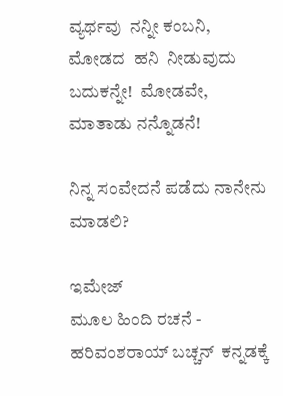ವ್ಯರ್ಥವು  ನನ್ನೀ ಕಂಬನಿ, ಮೋಡದ  ಹನಿ  ನೀಡುವುದು ಬದುಕನ್ನೇ!  ಮೋಡವೇ, ಮಾತಾಡು ನನ್ನೊಡನೆ!

ನಿನ್ನ ಸಂವೇದನೆ ಪಡೆದು ನಾನೇನು ಮಾಡಲಿ?

ಇಮೇಜ್
ಮೂಲ ಹಿಂದಿ ರಚನೆ - ಹರಿವಂಶರಾಯ್ ಬಚ್ಚನ್  ಕನ್ನಡಕ್ಕೆ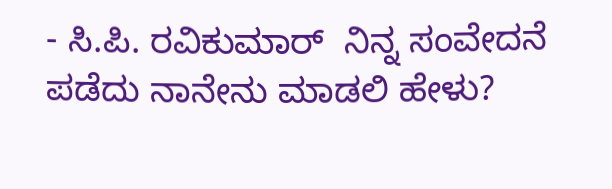- ಸಿ.ಪಿ. ರವಿಕುಮಾರ್  ನಿನ್ನ ಸಂವೇದನೆ ಪಡೆದು ನಾನೇನು ಮಾಡಲಿ ಹೇಳು?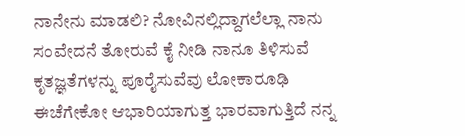ನಾನೇನು ಮಾಡಲಿ? ನೋವಿನಲ್ಲಿದ್ದಾಗಲೆಲ್ಲಾ ನಾನು ಸಂವೇದನೆ ತೋರುವೆ ಕೈ ನೀಡಿ ನಾನೂ ತಿಳಿಸುವೆ ಕೃತಜ್ಞತೆಗಳನ್ನು ಪೂರೈಸುವೆವು ಲೋಕಾರೂಢಿ ಈಚೆಗೇಕೋ ಆಭಾರಿಯಾಗುತ್ತ ಭಾರವಾಗುತ್ತಿದೆ ನನ್ನ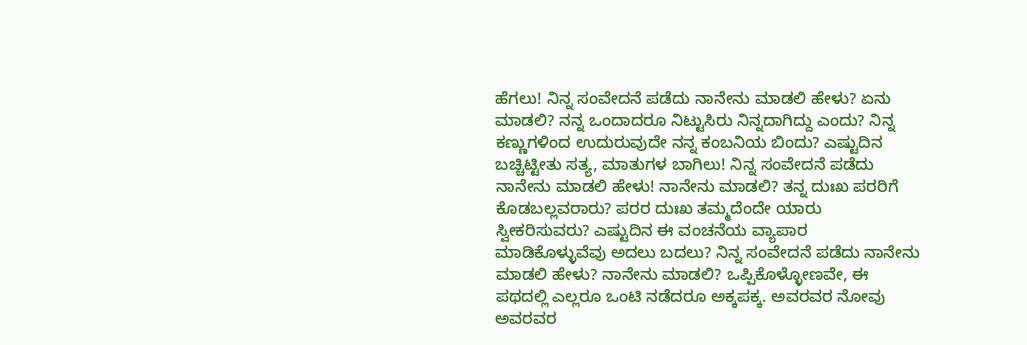ಹೆಗಲು! ನಿನ್ನ ಸಂವೇದನೆ ಪಡೆದು ನಾನೇನು ಮಾಡಲಿ ಹೇಳು? ಏನು ಮಾಡಲಿ? ನನ್ನ ಒಂದಾದರೂ ನಿಟ್ಟುಸಿರು ನಿನ್ನದಾಗಿದ್ದು ಎಂದು? ನಿನ್ನ ಕಣ್ಣುಗಳಿಂದ ಉದುರುವುದೇ ನನ್ನ ಕಂಬನಿಯ ಬಿಂದು? ಎಷ್ಟುದಿನ ಬಚ್ಚಿಟ್ಟೀತು ಸತ್ಯ, ಮಾತುಗಳ ಬಾಗಿಲು! ನಿನ್ನ ಸಂವೇದನೆ ಪಡೆದು ನಾನೇನು ಮಾಡಲಿ ಹೇಳು! ನಾನೇನು ಮಾಡಲಿ? ತನ್ನ ದುಃಖ ಪರರಿಗೆ ಕೊಡಬಲ್ಲವರಾರು? ಪರರ ದುಃಖ ತಮ್ಮದೆಂದೇ ಯಾರು ಸ್ವೀಕರಿಸುವರು? ಎಷ್ಟುದಿನ ಈ ವಂಚನೆಯ ವ್ಯಾಪಾರ ಮಾಡಿಕೊಳ್ಳುವೆವು ಅದಲು ಬದಲು? ನಿನ್ನ ಸಂವೇದನೆ ಪಡೆದು ನಾನೇನು ಮಾಡಲಿ ಹೇಳು? ನಾನೇನು ಮಾಡಲಿ? ಒಪ್ಪಿಕೊಳ್ಳೋಣವೇ, ಈ ಪಥದಲ್ಲಿ ಎಲ್ಲರೂ ಒಂಟಿ ನಡೆದರೂ ಅಕ್ಕಪಕ್ಕ. ಅವರವರ ನೋವು ಅವರವರ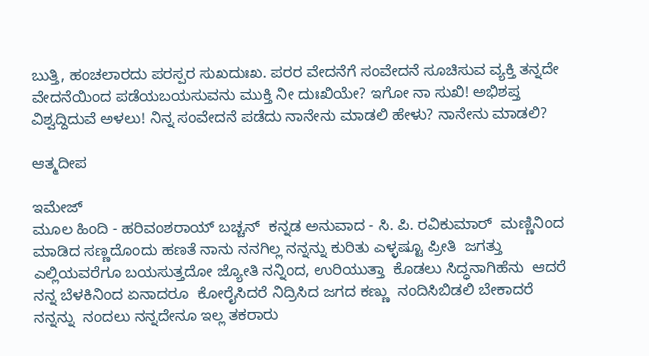ಬುತ್ತಿ, ಹಂಚಲಾರದು ಪರಸ್ಪರ ಸುಖದುಃಖ. ಪರರ ವೇದನೆಗೆ ಸಂವೇದನೆ ಸೂಚಿಸುವ ವ್ಯಕ್ತಿ ತನ್ನದೇ ವೇದನೆಯಿಂದ ಪಡೆಯಬಯಸುವನು ಮುಕ್ತಿ ನೀ ದುಃಖಿಯೇ? ಇಗೋ ನಾ ಸುಖಿ! ಅಭಿಶಪ್ತ ವಿಶ್ವದ್ದಿದುವೆ ಅಳಲು! ನಿನ್ನ ಸಂವೇದನೆ ಪಡೆದು ನಾನೇನು ಮಾಡಲಿ ಹೇಳು? ನಾನೇನು ಮಾಡಲಿ?

ಆತ್ಮದೀಪ

ಇಮೇಜ್
ಮೂಲ ಹಿಂದಿ - ಹರಿವಂಶರಾಯ್ ಬಚ್ಚನ್  ಕನ್ನಡ ಅನುವಾದ - ಸಿ. ಪಿ. ರವಿಕುಮಾರ್  ಮಣ್ಣಿನಿಂದ ಮಾಡಿದ ಸಣ್ಣದೊಂದು ಹಣತೆ ನಾನು ನನಗಿಲ್ಲ ನನ್ನನ್ನು ಕುರಿತು ಎಳ್ಳಷ್ಟೂ ಪ್ರೀತಿ  ಜಗತ್ತು ಎಲ್ಲಿಯವರೆಗೂ ಬಯಸುತ್ತದೋ ಜ್ಯೋತಿ ನನ್ನಿಂದ, ಉರಿಯುತ್ತಾ  ಕೊಡಲು ಸಿದ್ಧನಾಗಿಹೆನು  ಆದರೆ ನನ್ನ ಬೆಳಕಿನಿಂದ ಏನಾದರೂ  ಕೋರೈಸಿದರೆ ನಿದ್ರಿಸಿದ ಜಗದ ಕಣ್ಣು  ನಂದಿಸಿಬಿಡಲಿ ಬೇಕಾದರೆ ನನ್ನನ್ನು  ನಂದಲು ನನ್ನದೇನೂ ಇಲ್ಲ ತಕರಾರು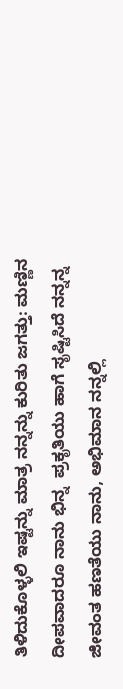ತಿಳಿದುಕೊಳ್ಳಲಿ ಇಷ್ಟನ್ನು ಮಾತ್ರ ನನ್ನನ್ನು ಕುರಿತು ಜಗತ್ತು: ಮಣ್ಣಿನ ದೀಪವಾದರೂ ನಾನು ಭಿನ್ನ  ಪ್ರಕೃತಿಯು ಹಾಗೆ ಸೃಷ್ಟಿಸಿದೆ ನನ್ನನ್ನ  ಜೀವಂತ ಹಣತೆಯು ನಾನು, ಅಭಿಮಾನ ನನ್ನಲ್ಲಿ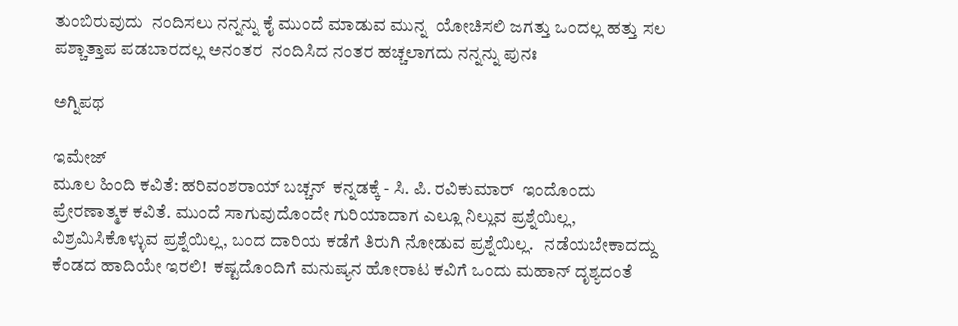ತುಂಬಿರುವುದು  ನಂದಿಸಲು ನನ್ನನ್ನು ಕೈ ಮುಂದೆ ಮಾಡುವ ಮುನ್ನ  ಯೋಚಿಸಲಿ ಜಗತ್ತು ಒಂದಲ್ಲ ಹತ್ತು ಸಲ  ಪಶ್ಚಾತ್ತಾಪ ಪಡಬಾರದಲ್ಲ ಅನಂತರ  ನಂದಿಸಿದ ನಂತರ ಹಚ್ಚಲಾಗದು ನನ್ನನ್ನು ಪುನಃ

ಅಗ್ನಿಪಥ

ಇಮೇಜ್
ಮೂಲ ಹಿಂದಿ ಕವಿತೆ: ಹರಿವಂಶರಾಯ್ ಬಚ್ಚನ್  ಕನ್ನಡಕ್ಕೆ - ಸಿ. ಪಿ. ರವಿಕುಮಾರ್  ಇಂದೊಂದು ಪ್ರೇರಣಾತ್ಮಕ ಕವಿತೆ. ಮುಂದೆ ಸಾಗುವುದೊಂದೇ ಗುರಿಯಾದಾಗ ಎಲ್ಲೂ ನಿಲ್ಲುವ ಪ್ರಶ್ನೆಯಿಲ್ಲ, ವಿಶ್ರಮಿಸಿಕೊಳ್ಳುವ ಪ್ರಶ್ನೆಯಿಲ್ಲ, ಬಂದ ದಾರಿಯ ಕಡೆಗೆ ತಿರುಗಿ ನೋಡುವ ಪ್ರಶ್ನೆಯಿಲ್ಲ.   ನಡೆಯಬೇಕಾದದ್ದು ಕೆಂಡದ ಹಾದಿಯೇ ಇರಲಿ!  ಕಷ್ಟದೊಂದಿಗೆ ಮನುಷ್ಯನ ಹೋರಾಟ ಕವಿಗೆ ಒಂದು ಮಹಾನ್ ದೃಶ್ಯದಂತೆ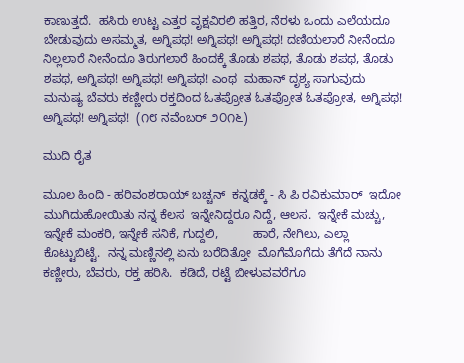ಕಾಣುತ್ತದೆ.  ಹಸಿರು ಉಟ್ಟ ಎತ್ತರ ವೃಕ್ಷವಿರಲಿ ಹತ್ತಿರ, ನೆರಳು ಒಂದು ಎಲೆಯದೂ ಬೇಡುವುದು ಅಸಮ್ಮತ, ಅಗ್ನಿಪಥ! ಅಗ್ನಿಪಥ! ಅಗ್ನಿಪಥ! ದಣಿಯಲಾರೆ ನೀನೆಂದೂ ನಿಲ್ಲಲಾರೆ ನೀನೆಂದೂ ತಿರುಗಲಾರೆ ಹಿಂದಕ್ಕೆ ತೊಡು ಶಪಥ, ತೊಡು ಶಪಥ, ತೊಡು ಶಪಥ, ಅಗ್ನಿಪಥ! ಅಗ್ನಿಪಥ! ಅಗ್ನಿಪಥ! ಎಂಥ  ಮಹಾನ್ ದೃಶ್ಯ ಸಾಗುವುದು ಮನುಷ್ಯ ಬೆವರು ಕಣ್ಣೀರು ರಕ್ತದಿಂದ ಓತಪ್ರೋತ ಓತಪ್ರೋತ ಓತಪ್ರೋತ, ಅಗ್ನಿಪಥ! ಅಗ್ನಿಪಥ! ಅಗ್ನಿಪಥ!  (೧೮ ನವೆಂಬರ್ ೨೦೧೬)

ಮುದಿ ರೈತ

ಮೂಲ ಹಿಂದಿ - ಹರಿವಂಶರಾಯ್ ಬಚ್ಚನ್  ಕನ್ನಡಕ್ಕೆ - ಸಿ ಪಿ ರವಿಕುಮಾರ್  ಇದೋ ಮುಗಿದುಹೋಯಿತು ನನ್ನ ಕೆಲಸ  ಇನ್ನೇನಿದ್ದರೂ ನಿದ್ದೆ, ಆಲಸ.  ಇನ್ನೇಕೆ ಮಚ್ಚು,  ಇನ್ನೇಕೆ ಮಂಕರಿ, ಇನ್ನೇಕೆ ಸನಿಕೆ, ಗುದ್ದಲಿ,          ಹಾರೆ, ನೇಗಿಲು, ಎಲ್ಲಾ ಕೊಟ್ಟುಬಿಟ್ಟೆ.  ನನ್ನ ಮಣ್ಣಿನಲ್ಲಿ ಏನು ಬರೆದಿತ್ತೋ  ಮೊಗೆಮೊಗೆದು ತೆಗೆದೆ ನಾನು ಕಣ್ಣೀರು, ಬೆವರು, ರಕ್ತ ಹರಿಸಿ.  ಕಡಿದೆ, ರಟ್ಟೆ ಬೀಳುವವರೆಗೂ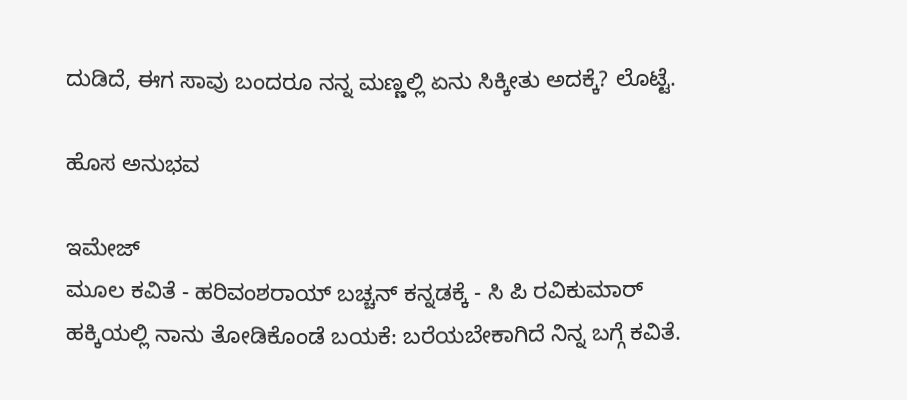ದುಡಿದೆ, ಈಗ ಸಾವು ಬಂದರೂ ನನ್ನ ಮಣ್ಣಲ್ಲಿ ಏನು ಸಿಕ್ಕೀತು ಅದಕ್ಕೆ? ಲೊಟ್ಟೆ.

ಹೊಸ ಅನುಭವ

ಇಮೇಜ್
ಮೂಲ ಕವಿತೆ - ಹರಿವಂಶರಾಯ್ ಬಚ್ಚನ್ ಕನ್ನಡಕ್ಕೆ - ಸಿ ಪಿ ರವಿಕುಮಾರ್ ಹಕ್ಕಿಯಲ್ಲಿ ನಾನು ತೋಡಿಕೊಂಡೆ ಬಯಕೆ: ಬರೆಯಬೇಕಾಗಿದೆ ನಿನ್ನ ಬಗ್ಗೆ ಕವಿತೆ.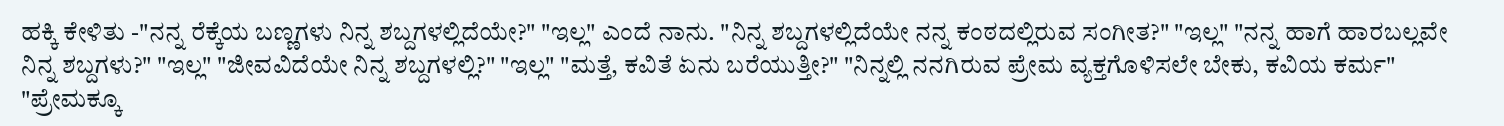ಹಕ್ಕಿ ಕೇಳಿತು -"ನನ್ನ ರೆಕ್ಕೆಯ ಬಣ್ಣಗಳು ನಿನ್ನ ಶಬ್ದಗಳಲ್ಲಿದೆಯೇ?" "ಇಲ್ಲ" ಎಂದೆ ನಾನು. "ನಿನ್ನ ಶಬ್ದಗಳಲ್ಲಿದೆಯೇ ನನ್ನ ಕಂಠದಲ್ಲಿರುವ ಸಂಗೀತ?" "ಇಲ್ಲ" "ನನ್ನ ಹಾಗೆ ಹಾರಬಲ್ಲವೇ ನಿನ್ನ ಶಬ್ದಗಳು?" "ಇಲ್ಲ" "ಜೀವವಿದೆಯೇ ನಿನ್ನ ಶಬ್ದಗಳಲ್ಲಿ?" "ಇಲ್ಲ" "ಮತ್ತೆ, ಕವಿತೆ ಏನು ಬರೆಯುತ್ತೀ?" "ನಿನ್ನಲ್ಲಿ ನನಗಿರುವ ಪ್ರೇಮ ವ್ಯಕ್ತಗೊಳಿಸಲೇ ಬೇಕು, ಕವಿಯ ಕರ್ಮ" "ಪ್ರೇಮಕ್ಕೂ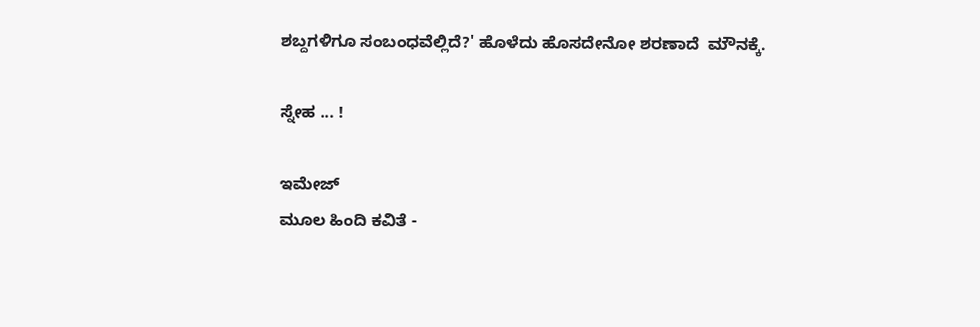ಶಬ್ದಗಳಿಗೂ ಸಂಬಂಧವೆಲ್ಲಿದೆ?' ಹೊಳೆದು ಹೊಸದೇನೋ ಶರಣಾದೆ  ಮೌನಕ್ಕೆ.

ಸ್ನೇಹ ... !

ಇಮೇಜ್
ಮೂಲ ಹಿಂದಿ ಕವಿತೆ -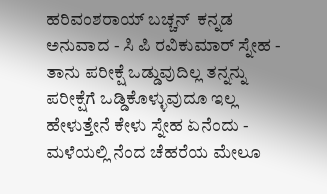ಹರಿವಂಶರಾಯ್ ಬಚ್ಚನ್  ಕನ್ನಡ ಅನುವಾದ - ಸಿ ಪಿ ರವಿಕುಮಾರ್ ಸ್ನೇಹ - ತಾನು ಪರೀಕ್ಷೆ ಒಡ್ಡುವುದಿಲ್ಲ ತನ್ನನ್ನು ಪರೀಕ್ಷೆಗೆ ಒಡ್ಡಿಕೊಳ್ಳುವುದೂ ಇಲ್ಲ ಹೇಳುತ್ತೇನೆ ಕೇಳು ಸ್ನೇಹ ಏನೆಂದು - ಮಳೆಯಲ್ಲಿ ನೆಂದ ಚೆಹರೆಯ ಮೇಲೂ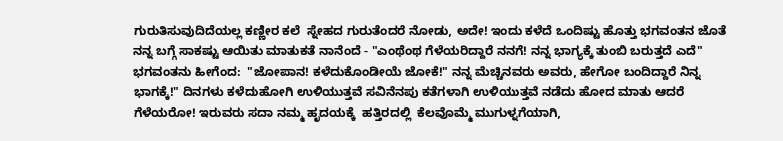ಗುರುತಿಸುವುದಿದೆಯಲ್ಲ ಕಣ್ಣೀರ ಕಲೆ  ಸ್ನೇಹದ ಗುರುತೆಂದರೆ ನೋಡು, ಅದೇ! ಇಂದು ಕಳೆದೆ ಒಂದಿಷ್ಟು ಹೊತ್ತು ಭಗವಂತನ ಜೊತೆ ನನ್ನ ಬಗ್ಗೆ ಸಾಕಷ್ಟು ಆಯಿತು ಮಾತುಕತೆ ನಾನೆಂದೆ - "ಎಂಥೆಂಥ ಗೆಳೆಯರಿದ್ದಾರೆ ನನಗೆ! ನನ್ನ ಭಾಗ್ಯಕ್ಕೆ ತುಂಬಿ ಬರುತ್ತದೆ ಎದೆ" ಭಗವಂತನು ಹೀಗೆಂದ:  "ಜೋಪಾನ! ಕಳೆದುಕೊಂಡೀಯೆ ಜೋಕೆ!" ನನ್ನ ಮೆಚ್ಚಿನವರು ಅವರು, ಹೇಗೋ ಬಂದಿದ್ದಾರೆ ನಿನ್ನ ಭಾಗಕ್ಕೆ!" ದಿನಗಳು ಕಳೆದುಹೋಗಿ ಉಳಿಯುತ್ತವೆ ಸವಿನೆನಪು ಕತೆಗಳಾಗಿ ಉಳಿಯುತ್ತವೆ ನಡೆದು ಹೋದ ಮಾತು ಆದರೆ ಗೆಳೆಯರೋ! ಇರುವರು ಸದಾ ನಮ್ಮ ಹೃದಯಕ್ಕೆ  ಹತ್ತಿರದಲ್ಲಿ  ಕೆಲವೊಮ್ಮೆ ಮುಗುಳ್ನಗೆಯಾಗಿ,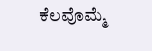ಕೆಲವೊಮ್ಮೆ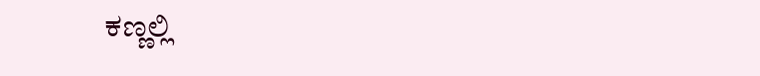ಕಣ್ಣಲ್ಲಿ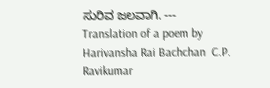ಸುರಿವ ಜಲವಾಗಿ. --- Translation of a poem by Harivansha Rai Bachchan  C.P. Ravikumar